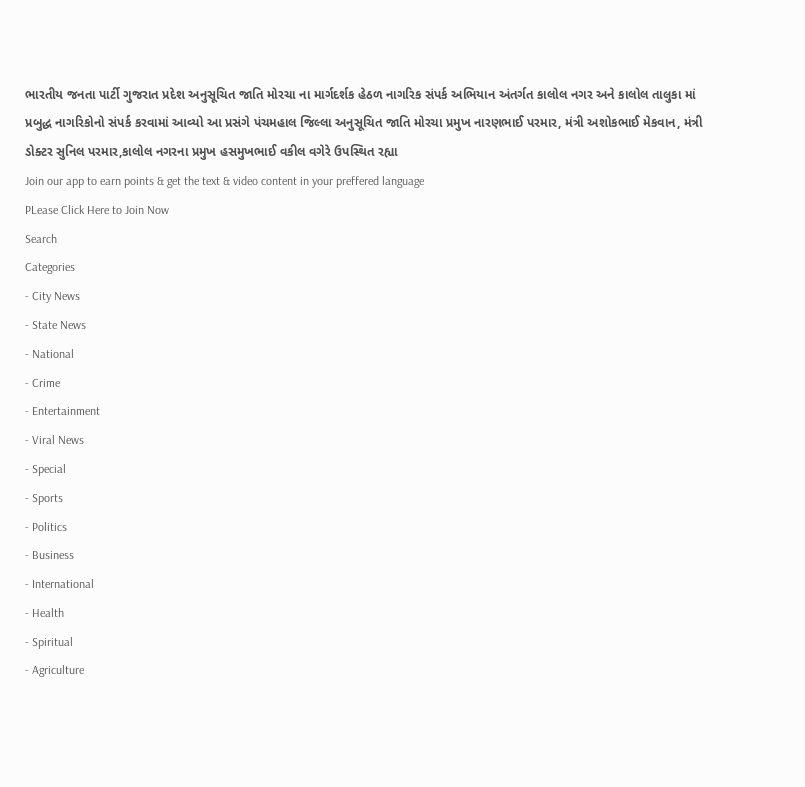ભારતીય જનતા પાર્ટી ગુજરાત પ્રદેશ અનુસૂચિત જાતિ મોરચા ના માર્ગદર્શક હેઠળ નાગરિક સંપર્ક અભિયાન અંતર્ગત કાલોલ નગર અને કાલોલ તાલુકા માં પ્રબુદ્ધ નાગરિકોનો સંપર્ક કરવામાં આવ્યો આ પ્રસંગે પંચમહાલ જિલ્લા અનુસૂચિત જાતિ મોરચા પ્રમુખ નારણભાઈ પરમાર, મંત્રી અશોકભાઈ મેકવાન, મંત્રી ડોક્ટર સુનિલ પરમાર,કાલોલ નગરના પ્રમુખ હસમુખભાઈ વકીલ વગેરે ઉપસ્થિત રહ્યા
Join our app to earn points & get the text & video content in your preffered language
PLease Click Here to Join Now
Search
Categories
- City News
- State News
- National
- Crime
- Entertainment
- Viral News
- Special
- Sports
- Politics
- Business
- International
- Health
- Spiritual
- Agriculture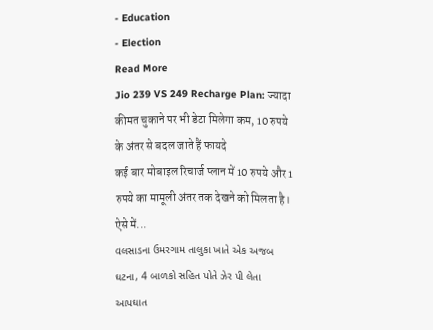- Education
- Election
Read More
Jio 239 VS 249 Recharge Plan: ज्यादा कीमत चुकाने पर भी डेटा मिलेगा कम, 10 रुपये के अंतर से बदल जाते हैं फायदे
कई बार मोबाइल रिचार्ज प्लान में 10 रुपये और 1 रुपये का मामूली अंतर तक देखने को मिलता है। ऐसे में...
વલસાડના ઉમરગામ તાલુકા ખાતે એક અજબ ઘટના, 4 બાળકો સહિત પોતે ઝેર પી લેતા આપઘાત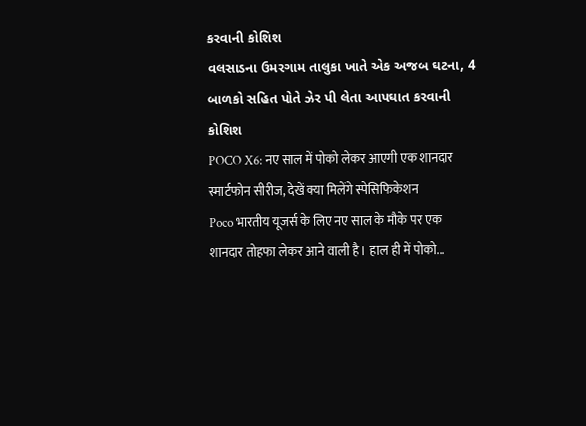કરવાની કોશિશ
વલસાડના ઉમરગામ તાલુકા ખાતે એક અજબ ઘટના, 4 બાળકો સહિત પોતે ઝેર પી લેતા આપઘાત કરવાની કોશિશ
POCO X6: नए साल में पोको लेकर आएगी एक शानदार स्मार्टफोन सीरीज, देखें क्या मिलेंगे स्पेसिफिकेशन
Poco भारतीय यूजर्स के लिए नए साल के मौके पर एक शानदार तोहफा लेकर आने वाली है। हाल ही में पोको...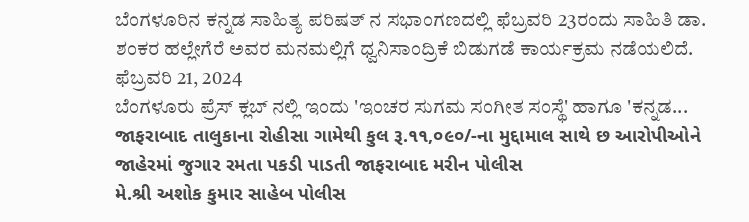ಬೆಂಗಳೂರಿನ ಕನ್ನಡ ಸಾಹಿತ್ಯ ಪರಿಷತ್ ನ ಸಭಾಂಗಣದಲ್ಲಿ ಫೆಬ್ರವರಿ 23ರಂದು ಸಾಹಿತಿ ಡಾ. ಶಂಕರ ಹಲ್ಲೇಗೆರೆ ಅವರ ಮನಮಲ್ಲಿಗೆ ಧ್ವನಿಸಾಂದ್ರಿಕೆ ಬಿಡುಗಡೆ ಕಾರ್ಯಕ್ರಮ ನಡೆಯಲಿದೆ.
ಫೆಬ್ರವರಿ 21, 2024
ಬೆಂಗಳೂರು ಪ್ರೆಸ್ ಕ್ಲಬ್ ನಲ್ಲಿ ಇಂದು 'ಇಂಚರ ಸುಗಮ ಸಂಗೀತ ಸಂಸ್ಥೆ' ಹಾಗೂ 'ಕನ್ನಡ...
જાફરાબાદ તાલુકાના રોહીસા ગામેથી કુલ રૂ.૧૧,૦૯૦/-ના મુદ્દામાલ સાથે છ આરોપીઓને જાહેરમાં જુગાર રમતા પકડી પાડતી જાફરાબાદ મરીન પોલીસ
મે.શ્રી અશોક કુમાર સાહેબ પોલીસ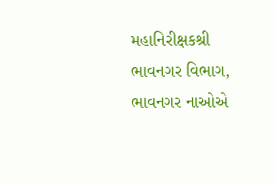મહાનિરીક્ષકશ્રી ભાવનગર વિભાગ, ભાવનગર નાઓએ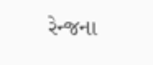રેન્જના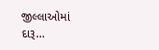જીલ્લાઓમાં દારૂ...